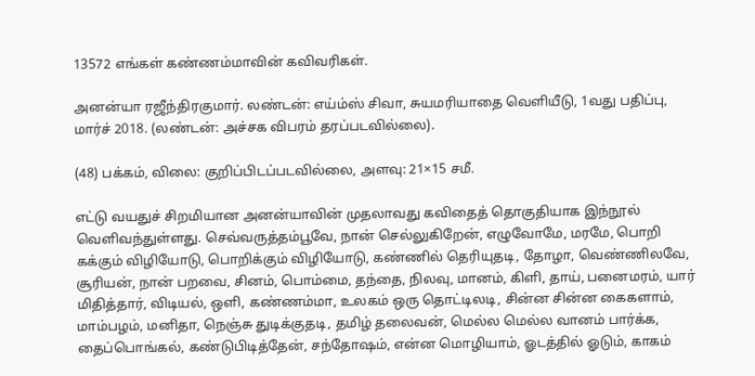13572 எங்கள் கண்ணம்மாவின் கவிவரிகள்.

அனன்யா ரஜீந்திரகுமார். லண்டன்: எய்ம்ஸ் சிவா, சுயமரியாதை வெளியீடு, 1வது பதிப்பு, மார்ச் 2018. (லண்டன்: அச்சக விபரம் தரப்படவில்லை).

(48) பக்கம், விலை: குறிப்பிடப்படவில்லை, அளவு: 21×15 சமீ.

எட்டு வயதுச் சிறமியான அனன்யாவின் முதலாவது கவிதைத் தொகுதியாக இந்நூல் வெளிவந்துள்ளது. செவ்வருத்தம்பூவே, நான் செல்லுகிறேன், எழுவோமே, மரமே, பொறி கக்கும் விழியோடு, பொறிக்கும் விழியோடு, கண்ணில் தெரியுதடி, தோழா, வெண்ணிலவே, சூரியன், நான் பறவை, சினம், பொம்மை, தந்தை, நிலவு, மானம், கிளி, தாய், பனைமரம், யார் மிதித்தார், விடியல், ஒளி, கண்ணம்மா, உலகம் ஒரு தொட்டிலடி, சின்ன சின்ன கைகளாம், மாம்பழம், மனிதா, நெஞ்சு துடிக்குதடி, தமிழ் தலைவன், மெல்ல மெல்ல வானம் பார்க்க, தைப்பொங்கல், கண்டுபிடித்தேன், சந்தோஷம், என்ன மொழியாம், ஓடத்தில் ஓடும், காகம்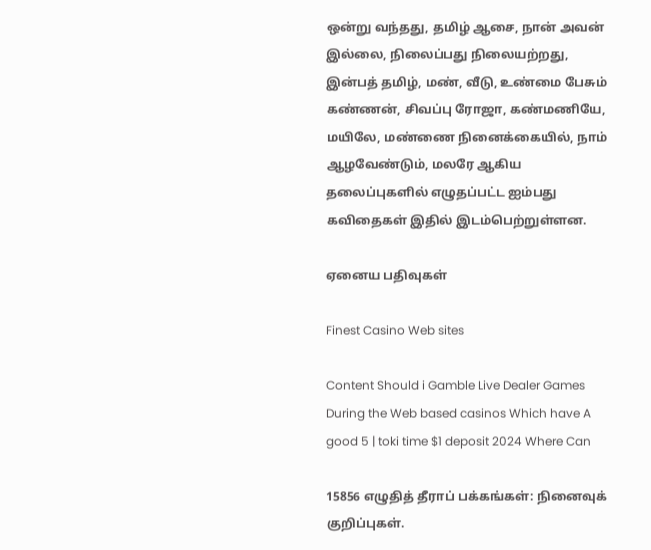ஒன்று வந்தது, தமிழ் ஆசை, நான் அவன் இல்லை, நிலைப்பது நிலையற்றது, இன்பத் தமிழ், மண், வீடு, உண்மை பேசும் கண்ணன், சிவப்பு ரோஜா, கண்மணியே, மயிலே, மண்ணை நினைக்கையில், நாம் ஆழவேண்டும், மலரே ஆகிய தலைப்புகளில் எழுதப்பட்ட ஐம்பது கவிதைகள் இதில் இடம்பெற்றுள்ளன.

ஏனைய பதிவுகள்

Finest Casino Web sites

Content Should i Gamble Live Dealer Games During the Web based casinos Which have A good 5 | toki time $1 deposit 2024 Where Can

15856 எழுதித் தீராப் பக்கங்கள்: நினைவுக் குறிப்புகள்.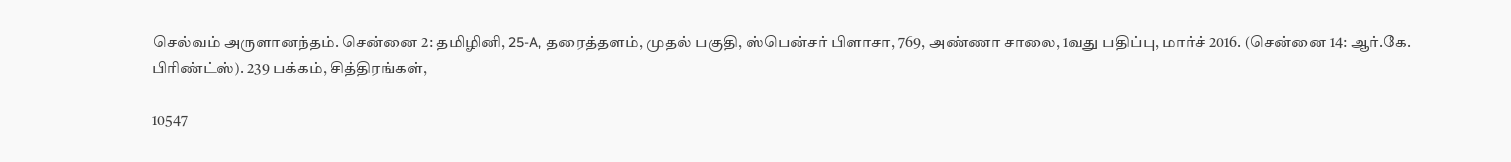செல்வம் அருளானந்தம். சென்னை 2: தமிழினி, 25-A, தரைத்தளம், முதல் பகுதி, ஸ்பென்சர் பிளாசா, 769, அண்ணா சாலை, 1வது பதிப்பு, மார்ச் 2016. (சென்னை 14: ஆர்.கே. பிரிண்ட்ஸ்). 239 பக்கம், சித்திரங்கள்,

10547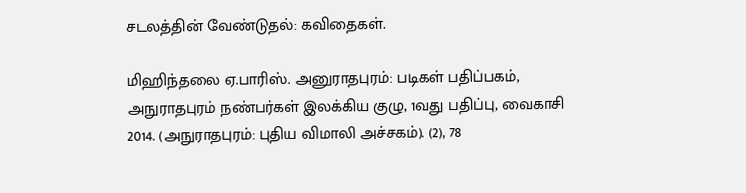சடலத்தின் வேண்டுதல்: கவிதைகள்.

மிஹிந்தலை ஏ.பாரிஸ். அனுராதபுரம்: படிகள் பதிப்பகம், அநுராதபுரம் நண்பர்கள் இலக்கிய குழு, 1வது பதிப்பு, வைகாசி 2014. (அநுராதபுரம்: புதிய விமாலி அச்சகம்). (2), 78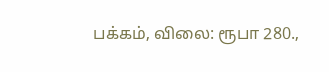பக்கம், விலை: ரூபா 280.,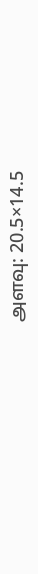அளவு: 20.5×14.5